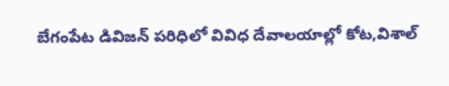బేగంపేట డివిజన్ పరిధిలో వివిధ దేవాలయాల్లో కోట,విశాల్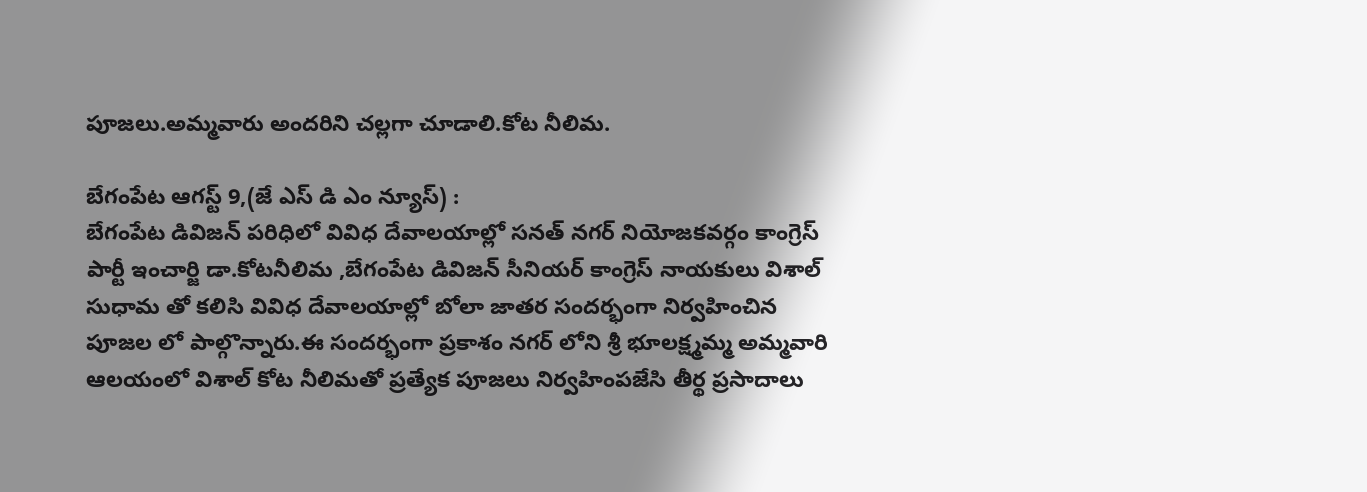పూజలు.అమ్మవారు అందరిని చల్లగా చూడాలి.కోట నీలిమ.

బేగంపేట ఆగస్ట్ 9,(జే ఎస్ డి ఎం న్యూస్) :
బేగంపేట డివిజన్ పరిధిలో వివిధ దేవాలయాల్లో సనత్ నగర్ నియోజకవర్గం కాంగ్రెస్ పార్టీ ఇంచార్జి డా.కోటనీలిమ ,బేగంపేట డివిజన్ సీనియర్ కాంగ్రెస్ నాయకులు విశాల్ సుధామ తో కలిసి వివిధ దేవాలయాల్లో బోలా జాతర సందర్భంగా నిర్వహించిన పూజల లో పాల్గొన్నారు.ఈ సందర్భంగా ప్రకాశం నగర్ లోని శ్రీ భూలక్ష్మమ్మ అమ్మవారి ఆలయంలో విశాల్ కోట నీలిమతో ప్రత్యేక పూజలు నిర్వహింపజేసి తీర్థ ప్రసాదాలు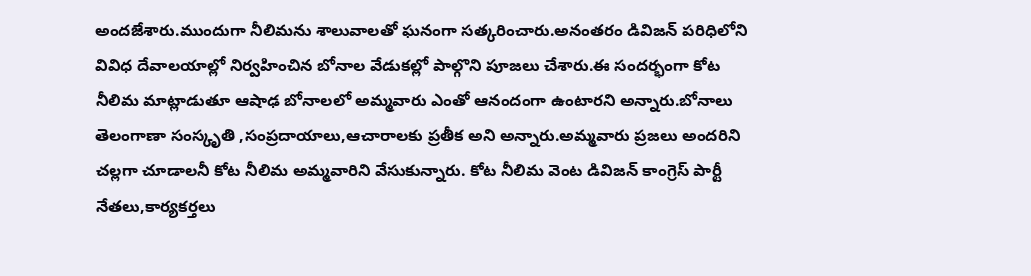అందజేశారు.ముందుగా నీలిమను శాలువాలతో ఘనంగా సత్కరించారు.అనంతరం డివిజన్ పరిధిలోని వివిధ దేవాలయాల్లో నిర్వహించిన బోనాల వేడుకల్లో పాల్గొని పూజలు చేశారు.ఈ సందర్భంగా కోట నీలిమ మాట్లాడుతూ ఆషాఢ బోనాలలో అమ్మవారు ఎంతో ఆనందంగా ఉంటారని అన్నారు.బోనాలు తెలంగాణా సంస్కృతి ,సంప్రదాయాలు,ఆచారాలకు ప్రతీక అని అన్నారు.అమ్మవారు ప్రజలు అందరిని చల్లగా చూడాలనీ కోట నీలిమ అమ్మవారిని వేసుకున్నారు. కోట నీలిమ వెంట డివిజన్ కాంగ్రెస్ పార్టీ నేతలు,కార్యకర్తలు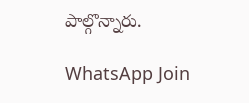పాల్గొన్నారు.

WhatsApp Join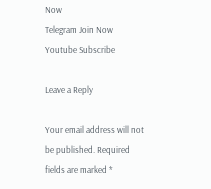Now
Telegram Join Now
Youtube Subscribe

Leave a Reply

Your email address will not be published. Required fields are marked *